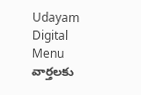Udayam Digital
Menu
వార్తలకు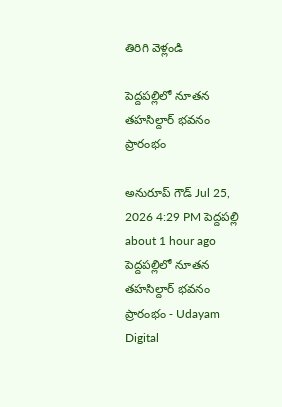తిరిగి వెళ్లండి

పెద్దపల్లిలో నూతన తహసిల్దార్ భవనం ప్రారంభం

అనురూప్ గౌడ్ Jul 25, 2026 4:29 PM పెద్దపల్లి about 1 hour ago
పెద్దపల్లిలో నూతన తహసిల్దార్ భవనం ప్రారంభం - Udayam Digital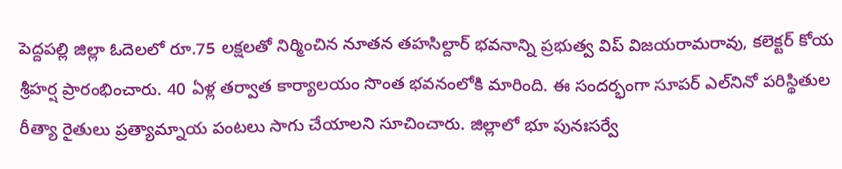పెద్దపల్లి జిల్లా ఓదెలలో రూ.75 లక్షలతో నిర్మించిన నూతన తహసిల్దార్ భవనాన్ని ప్రభుత్వ విప్ విజయరామరావు, కలెక్టర్ కోయ శ్రీహర్ష ప్రారంభించారు. 40 ఏళ్ల తర్వాత కార్యాలయం సొంత భవనంలోకి మారింది. ఈ సందర్భంగా సూపర్‌ ఎల్‌నినో పరిస్థితుల రీత్యా రైతులు ప్రత్యామ్నాయ పంటలు సాగు చేయాలని సూచించారు. జిల్లాలో భూ పునఃసర్వే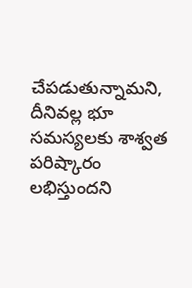చేపడుతున్నామని, దీనివల్ల భూ సమస్యలకు శాశ్వత పరిష్కారం లభిస్తుందని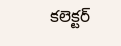కలెక్టర్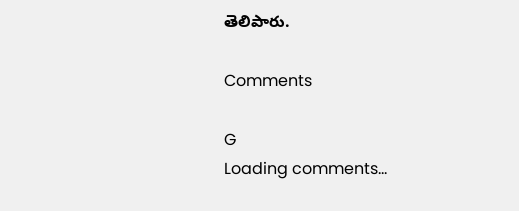తెలిపారు.

Comments

G
Loading comments...